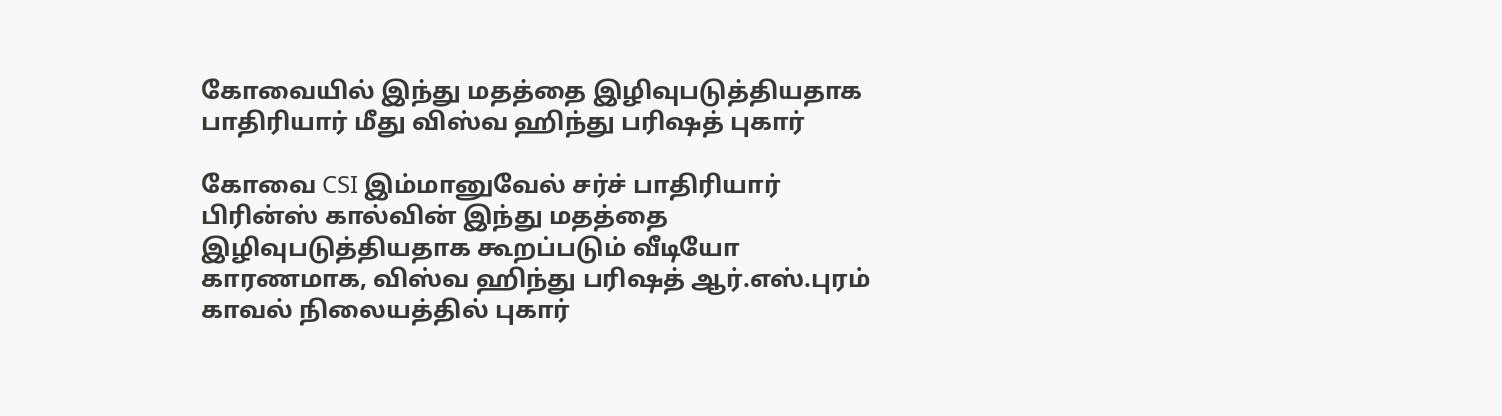கோவையில் இந்து மதத்தை இழிவுபடுத்தியதாக பாதிரியார் மீது விஸ்வ ஹிந்து பரிஷத் புகார்

கோவை CSI இம்மானுவேல் சர்ச் பாதிரியார் பிரின்ஸ் கால்வின் இந்து மதத்தை இழிவுபடுத்தியதாக கூறப்படும் வீடியோ காரணமாக, விஸ்வ ஹிந்து பரிஷத் ஆர்.எஸ்.புரம் காவல் நிலையத்தில் புகார்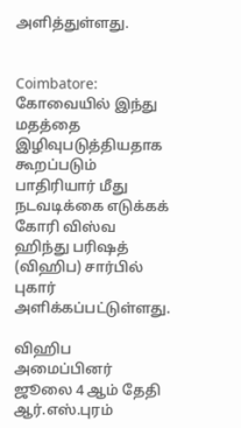அளித்துள்ளது.


Coimbatore: கோவையில் இந்து மதத்தை இழிவுபடுத்தியதாக கூறப்படும் பாதிரியார் மீது நடவடிக்கை எடுக்கக் கோரி விஸ்வ ஹிந்து பரிஷத் (விஹிப) சார்பில் புகார் அளிக்கப்பட்டுள்ளது.

விஹிப அமைப்பினர் ஜூலை 4 ஆம் தேதி ஆர்.எஸ்.புரம்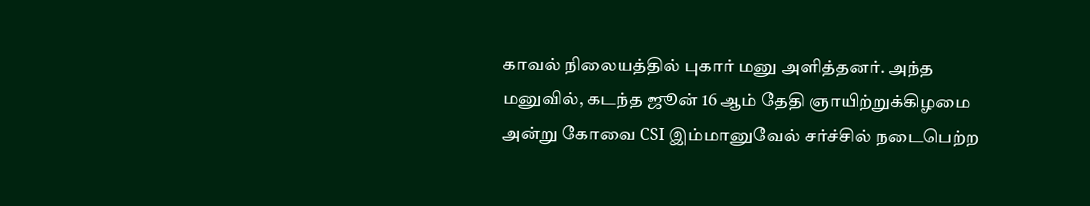காவல் நிலையத்தில் புகார் மனு அளித்தனர். அந்த மனுவில், கடந்த ஜூன் 16 ஆம் தேதி ஞாயிற்றுக்கிழமை அன்று கோவை CSI இம்மானுவேல் சர்ச்சில் நடைபெற்ற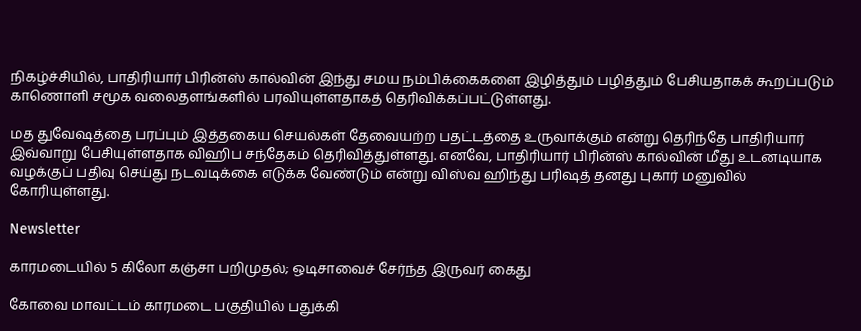நிகழ்ச்சியில், பாதிரியார் பிரின்ஸ் கால்வின் இந்து சமய நம்பிக்கைகளை இழித்தும் பழித்தும் பேசியதாகக் கூறப்படும் காணொளி சமூக வலைதளங்களில் பரவியுள்ளதாகத் தெரிவிக்கப்பட்டுள்ளது.

மத துவேஷத்தை பரப்பும் இத்தகைய செயல்கள் தேவையற்ற பதட்டத்தை உருவாக்கும் என்று தெரிந்தே பாதிரியார் இவ்வாறு பேசியுள்ளதாக விஹிப சந்தேகம் தெரிவித்துள்ளது. எனவே, பாதிரியார் பிரின்ஸ் கால்வின் மீது உடனடியாக வழக்குப் பதிவு செய்து நடவடிக்கை எடுக்க வேண்டும் என்று விஸ்வ ஹிந்து பரிஷத் தனது புகார் மனுவில் கோரியுள்ளது.

Newsletter

காரமடையில் 5 கிலோ கஞ்சா பறிமுதல்; ஒடிசாவைச் சேர்ந்த இருவர் கைது

கோவை மாவட்டம் காரமடை பகுதியில் பதுக்கி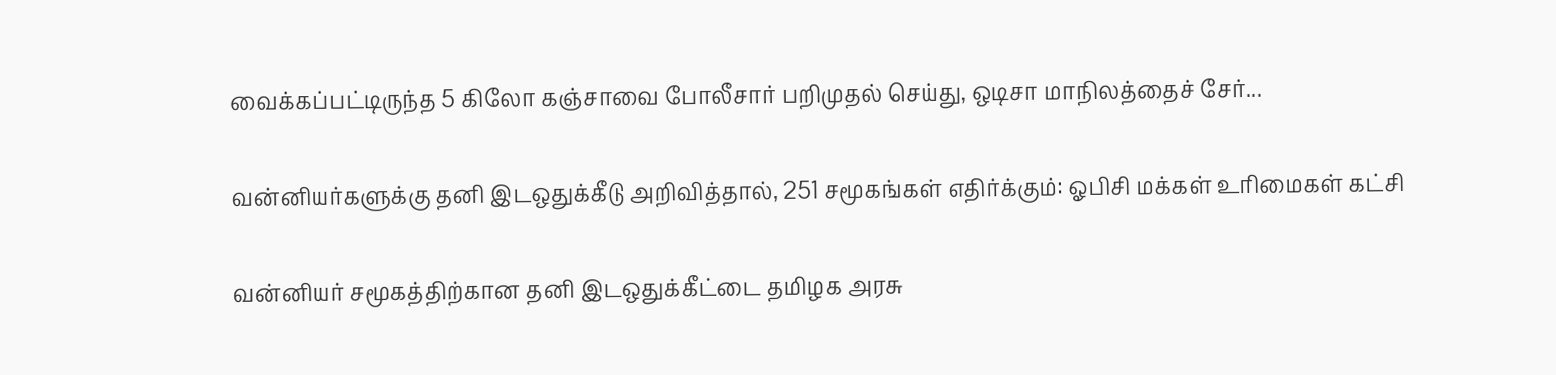வைக்கப்பட்டிருந்த 5 கிலோ கஞ்சாவை போலீசார் பறிமுதல் செய்து, ஒடிசா மாநிலத்தைச் சேர்...

வன்னியர்களுக்கு தனி இடஒதுக்கீடு அறிவித்தால், 251 சமூகங்கள் எதிர்க்கும்: ஓபிசி மக்கள் உரிமைகள் கட்சி

வன்னியர் சமூகத்திற்கான தனி இடஒதுக்கீட்டை தமிழக அரசு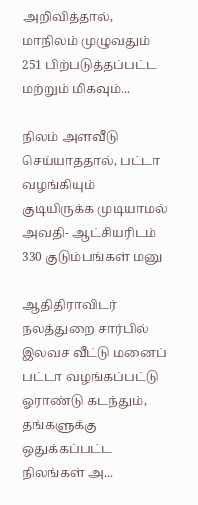அறிவித்தால், மாநிலம் முழுவதும் 251 பிற்படுத்தப்பட்ட மற்றும் மிகவும்...

நிலம் அளவீடு செய்யாததால், பட்டா வழங்கியும் குடியிருக்க முடியாமல் அவதி- ஆட்சியரிடம் 330 குடும்பங்கள் மனு

ஆதிதிராவிடர் நலத்துறை சார்பில் இலவச வீட்டு மனைப் பட்டா வழங்கப்பட்டு ஓராண்டு கடந்தும், தங்களுக்கு ஒதுக்கப்பட்ட நிலங்கள் அ...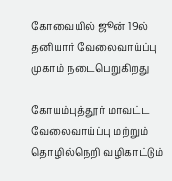கோவையில் ஜூன் 19ல் தனியார் வேலைவாய்ப்பு முகாம் நடைபெறுகிறது

கோயம்புத்தூர் மாவட்ட வேலைவாய்ப்பு மற்றும் தொழில்நெறி வழிகாட்டும்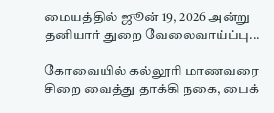மையத்தில் ஜூன் 19, 2026 அன்று தனியார் துறை வேலைவாய்ப்பு...

கோவையில் கல்லூரி மாணவரை சிறை வைத்து தாக்கி நகை, பைக்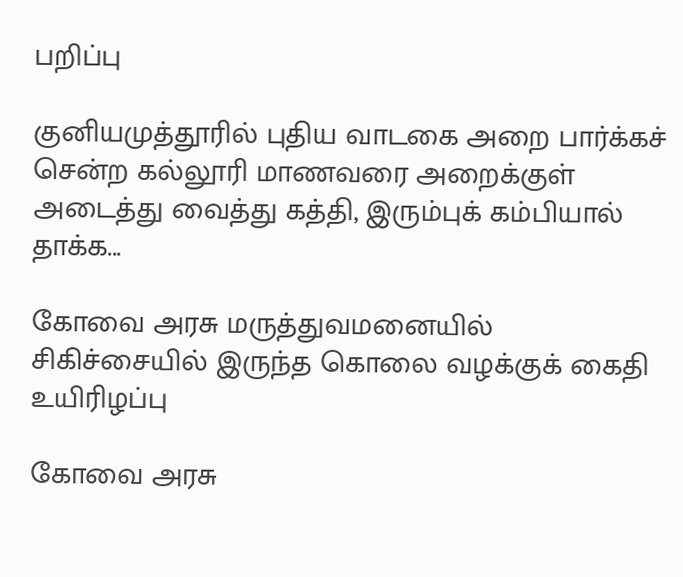பறிப்பு

குனியமுத்தூரில் புதிய வாடகை அறை பார்க்கச் சென்ற கல்லூரி மாணவரை அறைக்குள் அடைத்து வைத்து கத்தி, இரும்புக் கம்பியால் தாக்க...

கோவை அரசு மருத்துவமனையில் சிகிச்சையில் இருந்த கொலை வழக்குக் கைதி உயிரிழப்பு

கோவை அரசு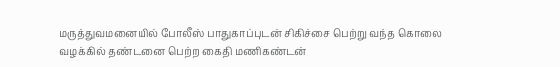மருத்துவமனையில் போலீஸ் பாதுகாப்புடன் சிகிச்சை பெற்று வந்த கொலை வழக்கில் தண்டனை பெற்ற கைதி மணிகண்டன்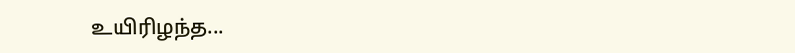உயிரிழந்த...